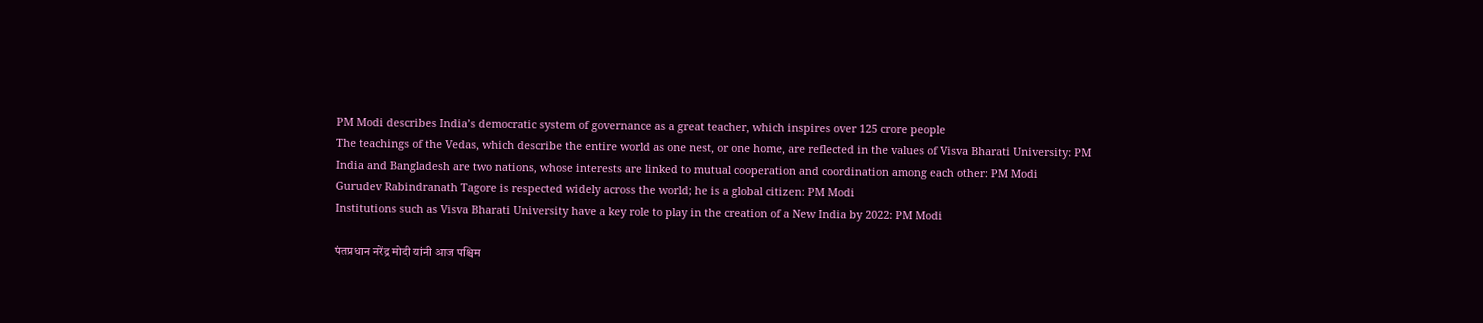PM Modi describes India’s democratic system of governance as a great teacher, which inspires over 125 crore people
The teachings of the Vedas, which describe the entire world as one nest, or one home, are reflected in the values of Visva Bharati University: PM
India and Bangladesh are two nations, whose interests are linked to mutual cooperation and coordination among each other: PM Modi
Gurudev Rabindranath Tagore is respected widely across the world; he is a global citizen: PM Modi
Institutions such as Visva Bharati University have a key role to play in the creation of a New India by 2022: PM Modi

पंतप्रधान नरेंद्र मोदी यांनी आज पश्चिम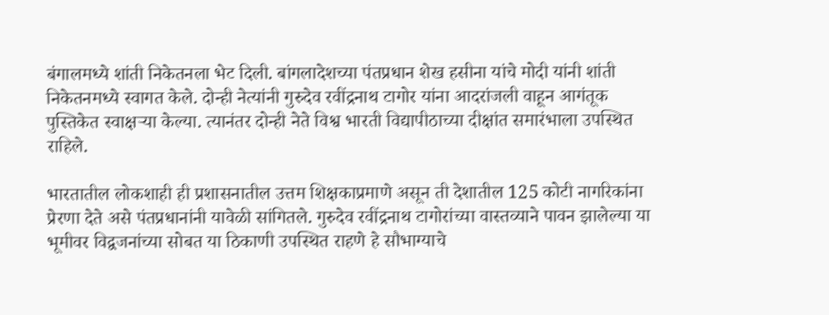बंगालमध्ये शांती निकेतनला भेट दिली. बांगलादेशच्या पंतप्रधान शेख हसीना यांचे मोदी यांनी शांती निकेतनमध्ये स्वागत केले. दोन्ही नेत्यांनी गुरुदेव रवींद्रनाथ टागोर यांना आदरांजली वाहून आगंतूक पुस्तिकेत स्वाक्षऱ्या केल्या. त्यानंतर दोन्ही नेते विश्व भारती विद्यापीठाच्या दीक्षांत समारंभाला उपस्थित राहिले.

भारतातील लोकशाही ही प्रशासनातील उत्तम शिक्षकाप्रमाणे असून ती देशातील 125 कोटी नागरिकांना प्रेरणा देते असे पंतप्रधानांनी यावेळी सांगितले. गुरुदेव रवींद्रनाथ टागोरांच्या वास्तव्याने पावन झालेल्या या भूमीवर विद्वजनांच्या सोबत या ठिकाणी उपस्थित राहणे हे सौभाग्याचे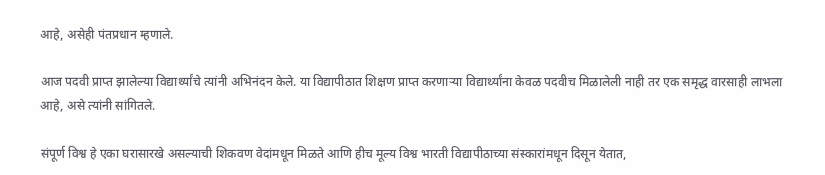आहे, असेही पंतप्रधान म्हणाले.

आज पदवी प्राप्त झालेल्या विद्यार्थ्यांचे त्यांनी अभिनंदन केले. या विद्यापीठात शिक्षण प्राप्त करणाऱ्या विद्यार्थ्यांना केवळ पदवीच मिळालेली नाही तर एक समृद्ध वारसाही लाभला आहे, असे त्यांनी सांगितले.

संपूर्ण विश्व हे एका घरासारखे असल्याची शिकवण वेदांमधून मिळते आणि हीच मूल्य विश्व भारती विद्यापीठाच्या संस्कारांमधून दिसून येतात,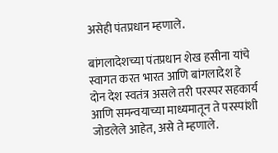असेही पंतप्रधान म्हणाले.

बांगलादेशच्या पंतप्रधान शेख हसीना यांचे स्वागत करत भारत आणि बांगलादेश हे दोन देश स्वतंत्र असले तरी परस्पर सहकार्य आणि समन्वयाच्या माध्यमातून ते परस्पांशी जोडलेले आहेत, असे ते म्हणाले.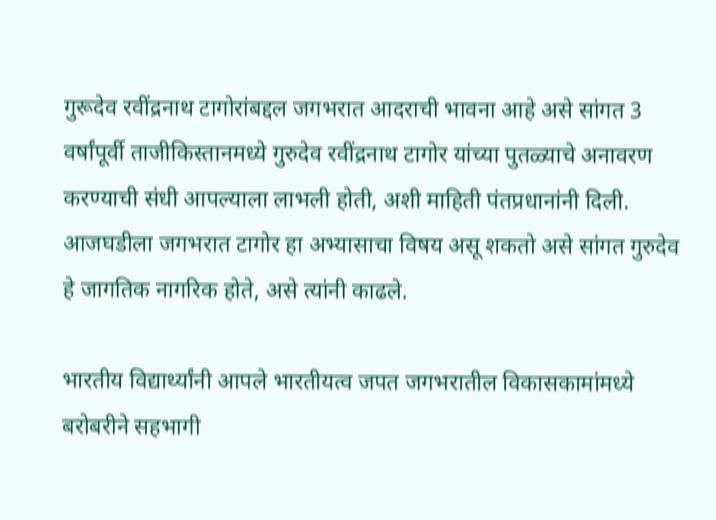गुरूदेव रवींद्रनाथ टागोरांबद्दल जगभरात आदराची भावना आहे असे सांगत 3 वर्षांपूर्वी ताजीकिस्तानमध्ये गुरुदेव रवींद्रनाथ टागोर यांच्या पुतळ्याचे अनावरण करण्याची संधी आपल्याला लाभली होती, अशी माहिती पंतप्रधानांनी दिली. आजघडीला जगभरात टागोर हा अभ्यासाचा विषय असू शकतो असे सांगत गुरुदेव हे जागतिक नागरिक होते, असे त्यांनी काढले.

भारतीय विद्यार्थ्यांनी आपले भारतीयत्व जपत जगभरातील विकासकामांमध्ये बरोबरीने सहभागी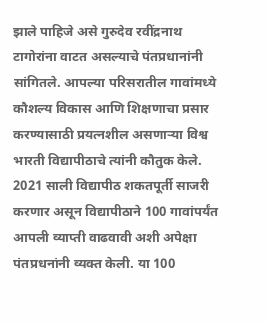झाले पाहिजे असे गुरुदेव रवींद्रनाथ टागोरांना वाटत असल्याचे पंतप्रधानांनी सांगितले. आपल्या परिसरातील गावांमध्ये कौशल्य विकास आणि शिक्षणाचा प्रसार करण्यासाठी प्रयत्नशील असणाऱ्या विश्व भारती विद्यापीठाचे त्यांनी कौतुक केले. 2021 साली विद्यापीठ शकतपूर्ती साजरी करणार असून विद्यापीठाने 100 गावांपर्यंत आपली व्याप्ती वाढवावी अशी अपेक्षा पंतप्रधनांनी व्यक्त केली. या 100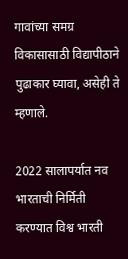गावांच्या समग्र विकासासाठी विद्यापीठाने पुढाकार घ्यावा, असेही ते म्हणाले.

2022 सालापर्यात नव भारताची निर्मिती करण्यात विश्व भारती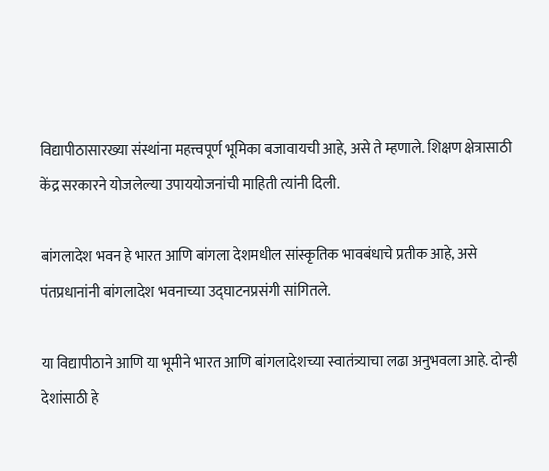विद्यापीठासारख्या संस्थांना महत्त्वपूर्ण भूमिका बजावायची आहे, असे ते म्हणाले. शिक्षण क्षेत्रासाठी केंद्र सरकारने योजलेल्या उपाययोजनांची माहिती त्यांनी दिली.

बांगलादेश भवन हे भारत आणि बांगला देशमधील सांस्कृतिक भावबंधाचे प्रतीक आहे, असे पंतप्रधानांनी बांगलादेश भवनाच्या उद्‌घाटनप्रसंगी सांगितले.

या विद्यापीठाने आणि या भूमीने भारत आणि बांगलादेशच्या स्वातंत्र्याचा लढा अनुभवला आहे. दोन्ही देशांसाठी हे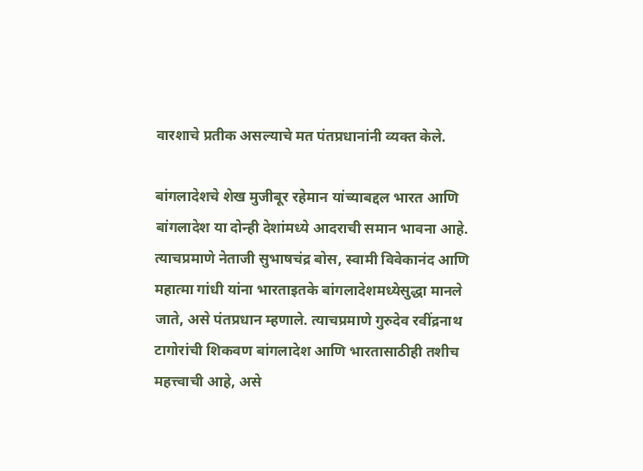वारशाचे प्रतीक असल्याचे मत पंतप्रधानांनी व्यक्त केले.

बांगलादेशचे शेख मुजीबूर रहेमान यांच्याबद्दल भारत आणि बांगलादेश या दोन्ही देशांमध्ये आदराची समान भावना आहे. त्याचप्रमाणे नेताजी सुभाषचंद्र बोस, स्वामी विवेकानंद आणि महात्मा गांधी यांना भारताइतके बांगलादेशमध्येसुद्धा मानले जाते, असे पंतप्रधान म्हणाले. त्याचप्रमाणे गुरुदेव रवींद्रनाथ टागोरांची शिकवण बांगलादेश आणि भारतासाठीही तशीच महत्त्वाची आहे, असे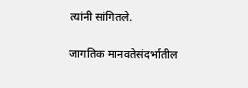त्यांनी सांगितले.

जागतिक मानवतेसंदर्भातील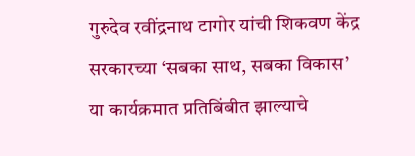गुरुदेव रवींद्रनाथ टागोर यांची शिकवण केंद्र सरकारच्या ‘सबका साथ, सबका विकास’ या कार्यक्रमात प्रतिबिंबीत झाल्याचे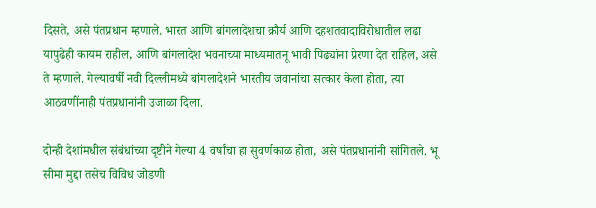दिसते, असे पंतप्रधान म्हणाले. भारत आणि बांगलादेशचा क्रौर्य आणि दहशतवादाविरोधातील लढा यापुढेही कायम राहील, आणि बांगलादेश भवनाच्या माध्यमातनू भावी पिढ्यांना प्रेरणा देत राहिल, असे ते म्हणाले. गेल्यावर्षी नवी दिल्लीमध्ये बांगलादेशने भारतीय जवानांचा सत्कार केला होता, त्या आठवणींनाही पंतप्रधानांनी उजाळा दिला.

दोन्ही देशांमधील संबंधांच्या दृष्टीने गेल्या 4 वर्षांचा हा सुवर्णकाळ होता, असे पंतप्रधानांनी सांगितले. भू सीमा मुद्दा तसेच विविध जोडणी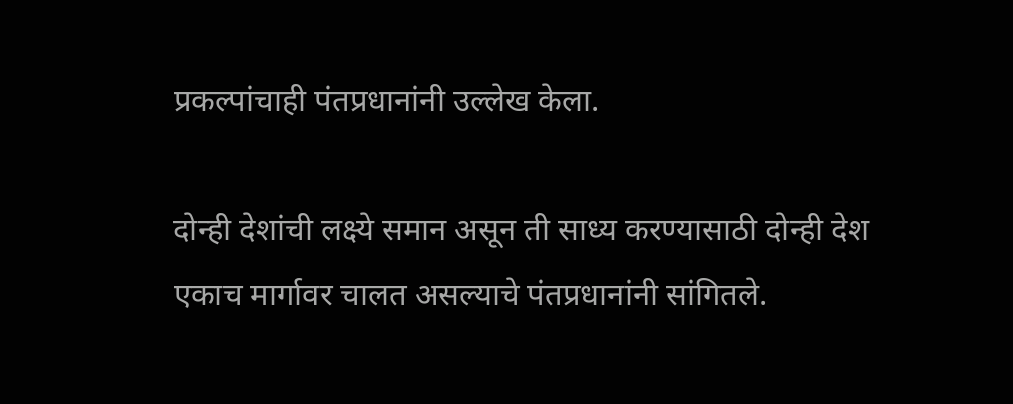प्रकल्पांचाही पंतप्रधानांनी उल्लेख केला.

दोन्ही देशांची लक्ष्ये समान असून ती साध्य करण्यासाठी दोन्ही देश एकाच मार्गावर चालत असल्याचे पंतप्रधानांनी सांगितले.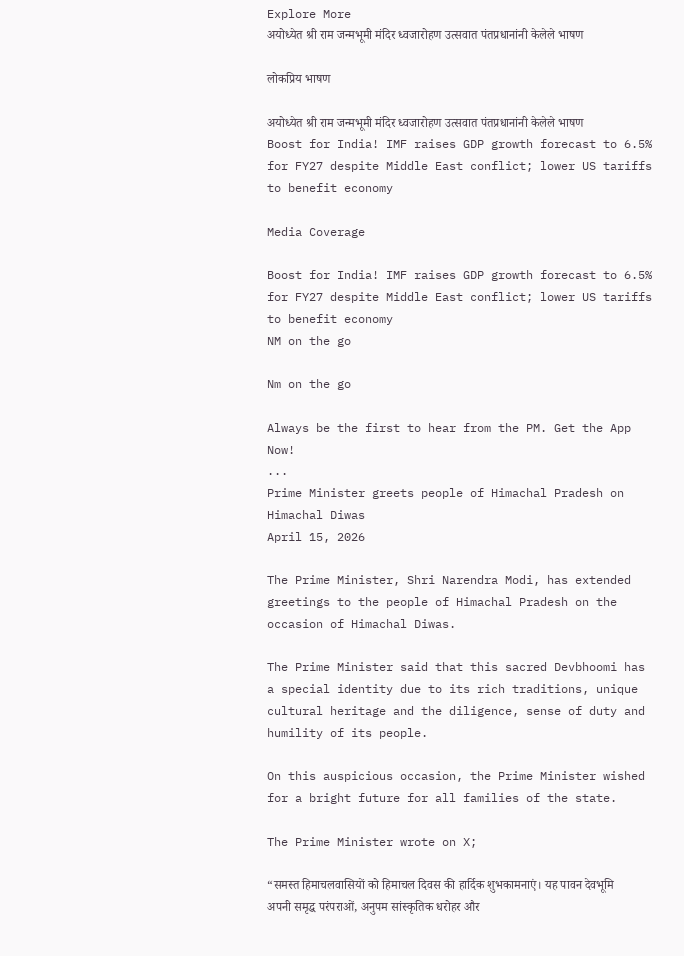Explore More
अयोध्येत श्री राम जन्मभूमी मंदिर ध्वजारोहण उत्सवात पंतप्रधानांनी केलेले भाषण

लोकप्रिय भाषण

अयोध्येत श्री राम जन्मभूमी मंदिर ध्वजारोहण उत्सवात पंतप्रधानांनी केलेले भाषण
Boost for India! IMF raises GDP growth forecast to 6.5% for FY27 despite Middle East conflict; lower US tariffs to benefit economy

Media Coverage

Boost for India! IMF raises GDP growth forecast to 6.5% for FY27 despite Middle East conflict; lower US tariffs to benefit economy
NM on the go

Nm on the go

Always be the first to hear from the PM. Get the App Now!
...
Prime Minister greets people of Himachal Pradesh on Himachal Diwas
April 15, 2026

The Prime Minister, Shri Narendra Modi, has extended greetings to the people of Himachal Pradesh on the occasion of Himachal Diwas.

The Prime Minister said that this sacred Devbhoomi has a special identity due to its rich traditions, unique cultural heritage and the diligence, sense of duty and humility of its people.

On this auspicious occasion, the Prime Minister wished for a bright future for all families of the state.

The Prime Minister wrote on X;

“समस्त हिमाचलवासियों को हिमाचल दिवस की हार्दिक शुभकामनाएं। यह पावन देवभूमि अपनी समृद्ध परंपराओं, अनुपम सांस्कृतिक धरोहर और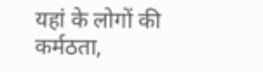यहां के लोगों की कर्मठता,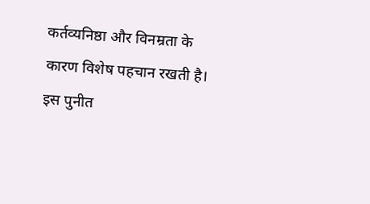कर्तव्यनिष्ठा और विनम्रता के कारण विशेष पहचान रखती है। इस पुनीत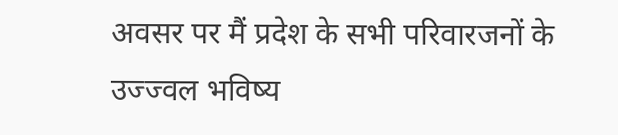अवसर पर मैं प्रदेश के सभी परिवारजनों के उज्ज्वल भविष्य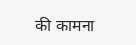की कामना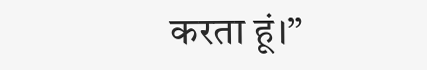करता हूं।”